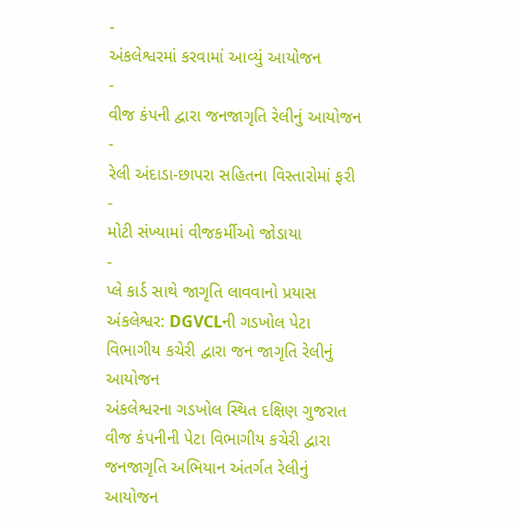-
અંકલેશ્વરમાં કરવામાં આવ્યું આયોજન
-
વીજ કંપની દ્વારા જનજાગૃતિ રેલીનું આયોજન
-
રેલી અંદાડા-છાપરા સહિતના વિસ્તારોમાં ફરી
-
મોટી સંખ્યામાં વીજકર્મીઓ જોડાયા
-
પ્લે કાર્ડ સાથે જાગૃતિ લાવવાનો પ્રયાસ
અંકલેશ્વર: DGVCLની ગડખોલ પેટા વિભાગીય કચેરી દ્વારા જન જાગૃતિ રેલીનું આયોજન
અંકલેશ્વરના ગડખોલ સ્થિત દક્ષિણ ગુજરાત વીજ કંપનીની પેટા વિભાગીય કચેરી દ્વારા જનજાગૃતિ અભિયાન અંતર્ગત રેલીનું આયોજન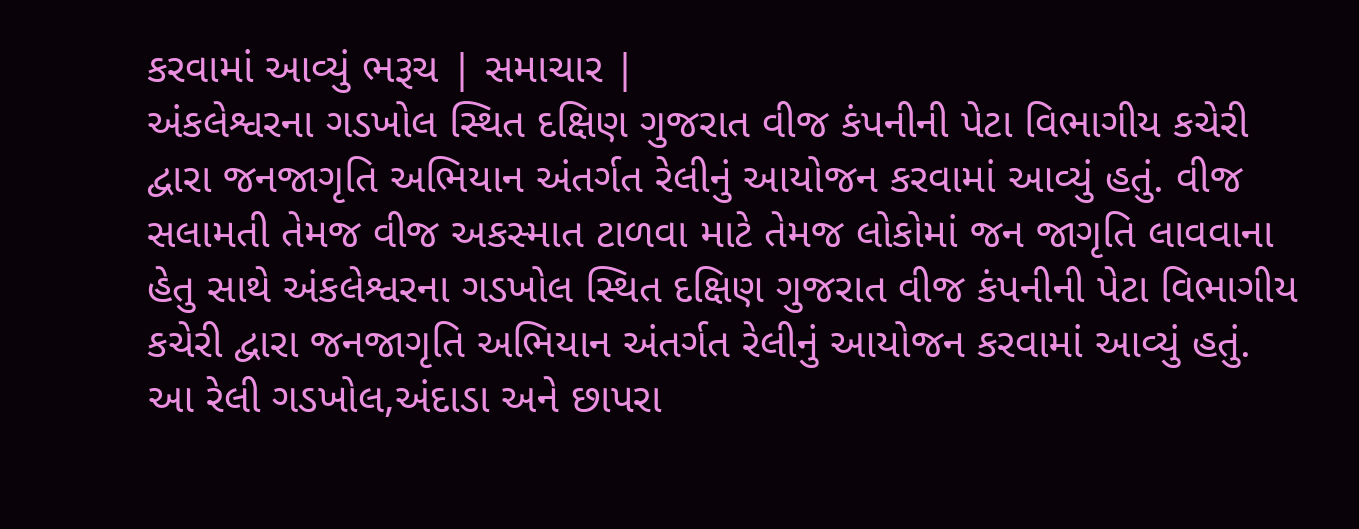કરવામાં આવ્યું ભરૂચ | સમાચાર |
અંકલેશ્વરના ગડખોલ સ્થિત દક્ષિણ ગુજરાત વીજ કંપનીની પેટા વિભાગીય કચેરી દ્વારા જનજાગૃતિ અભિયાન અંતર્ગત રેલીનું આયોજન કરવામાં આવ્યું હતું. વીજ સલામતી તેમજ વીજ અકસ્માત ટાળવા માટે તેમજ લોકોમાં જન જાગૃતિ લાવવાના હેતુ સાથે અંકલેશ્વરના ગડખોલ સ્થિત દક્ષિણ ગુજરાત વીજ કંપનીની પેટા વિભાગીય કચેરી દ્વારા જનજાગૃતિ અભિયાન અંતર્ગત રેલીનું આયોજન કરવામાં આવ્યું હતું.
આ રેલી ગડખોલ,અંદાડા અને છાપરા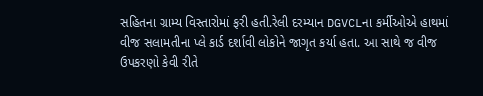સહિતના ગ્રામ્ય વિસ્તારોમાં ફરી હતી.રેલી દરમ્યાન DGVCLના કર્મીઓએ હાથમાં વીજ સલામતીના પ્લે કાર્ડ દર્શાવી લોકોને જાગૃત કર્યા હતા. આ સાથે જ વીજ ઉપકરણો કેવી રીતે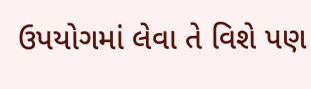ઉપયોગમાં લેવા તે વિશે પણ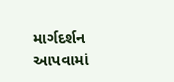માર્ગદર્શન આપવામાં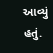આવ્યું હતું.